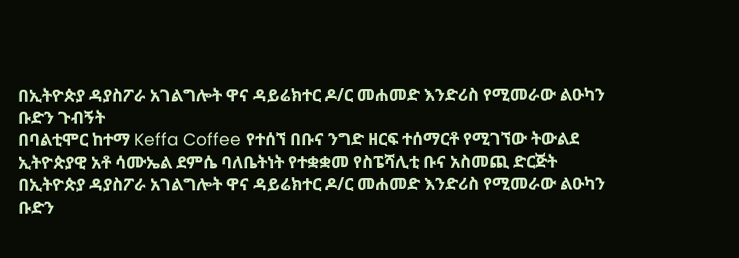በኢትዮጵያ ዳያስፖራ አገልግሎት ዋና ዳይሬክተር ዶ/ር መሐመድ እንድሪስ የሚመራው ልዑካን ቡድን ጉብኝት
በባልቲሞር ከተማ Keffa Coffee የተሰኘ በቡና ንግድ ዘርፍ ተሰማርቶ የሚገኘው ትውልደ ኢትዮጵያዊ አቶ ሳሙኤል ደምሴ ባለቤትነት የተቋቋመ የስፔሻሊቲ ቡና አስመጪ ድርጅት በኢትዮጵያ ዳያስፖራ አገልግሎት ዋና ዳይሬክተር ዶ/ር መሐመድ እንድሪስ የሚመራው ልዑካን ቡድን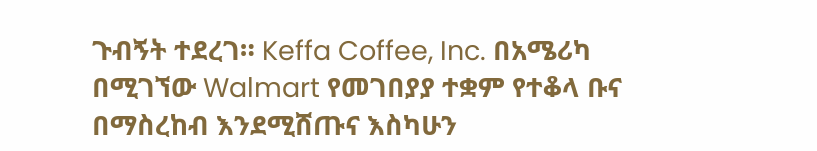ጉብኝት ተደረገ። Keffa Coffee, Inc. በአሜሪካ በሚገኘው Walmart የመገበያያ ተቋም የተቆላ ቡና በማስረከብ እንደሚሸጡና እስካሁን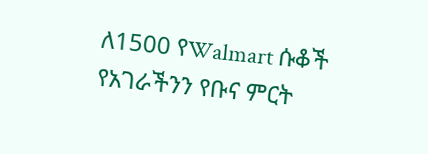ለ1500 የWalmart ሱቆች የአገራችንን የቡና ምርት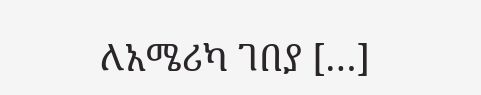ለአሜሪካ ገበያ […]